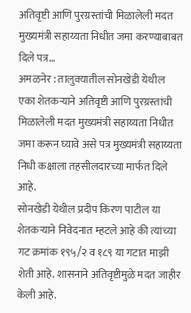अतिवृष्टी आणि पुरग्रस्तांची मिळालेली मदत मुख्यमंत्री सहाय्यता निधीत जमा करण्याबाबत दिले पत्र…
अमळनेर : तालुक्यातील सोनखेडी येथील एका शेतकऱ्याने अतिवृष्टी आणि पुरग्रस्तांची मिळालेली मदत मुख्यमंत्री सहाय्यता निधीत जमा करून घ्यावे असे पत्र मुख्यमंत्री सहाय्यता निधी कक्षाला तहसीलदारच्या मार्फत दिले आहे.
सोनखेडी येथील प्रदीप किरण पाटील या शेतकऱ्याने निवेदनात म्हटले आहे की त्यांच्या गट क्रमांक १९५/२ व १८९ या गटात माझी शेती आहे. शासनाने अतिवृष्टीमुळे मदत जाहीर केली आहे.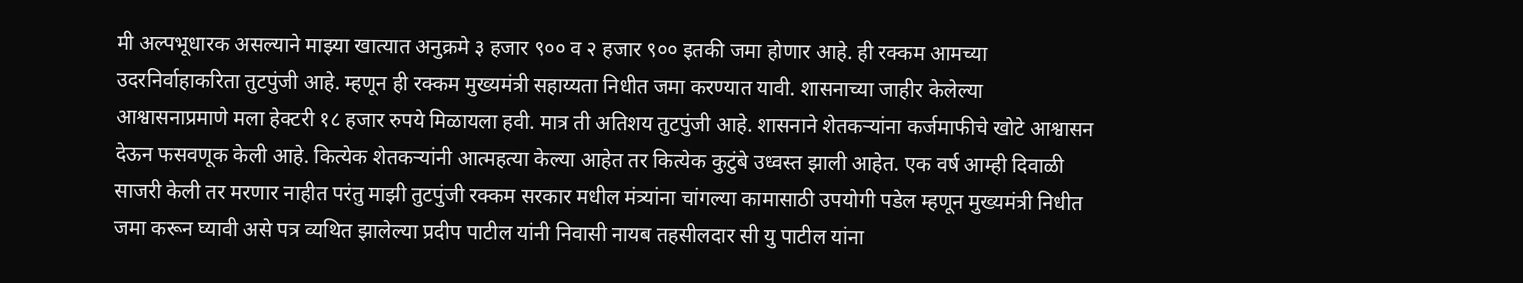मी अल्पभूधारक असल्याने माझ्या खात्यात अनुक्रमे ३ हजार ९०० व २ हजार ९०० इतकी जमा होणार आहे. ही रक्कम आमच्या उदरनिर्वाहाकरिता तुटपुंजी आहे. म्हणून ही रक्कम मुख्यमंत्री सहाय्यता निधीत जमा करण्यात यावी. शासनाच्या जाहीर केलेल्या आश्वासनाप्रमाणे मला हेक्टरी १८ हजार रुपये मिळायला हवी. मात्र ती अतिशय तुटपुंजी आहे. शासनाने शेतकऱ्यांना कर्जमाफीचे खोटे आश्वासन देऊन फसवणूक केली आहे. कित्येक शेतकऱ्यांनी आत्महत्या केल्या आहेत तर कित्येक कुटुंबे उध्वस्त झाली आहेत. एक वर्ष आम्ही दिवाळी साजरी केली तर मरणार नाहीत परंतु माझी तुटपुंजी रक्कम सरकार मधील मंत्र्यांना चांगल्या कामासाठी उपयोगी पडेल म्हणून मुख्यमंत्री निधीत जमा करून घ्यावी असे पत्र व्यथित झालेल्या प्रदीप पाटील यांनी निवासी नायब तहसीलदार सी यु पाटील यांना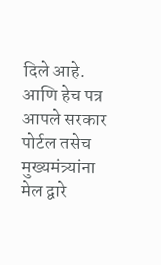दिले आहे. आणि हेच पत्र आपले सरकार पोर्टल तसेच मुख्यमंत्र्यांना मेल द्वारे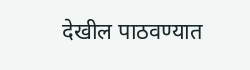देखील पाठवण्यात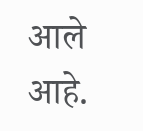आले आहे.